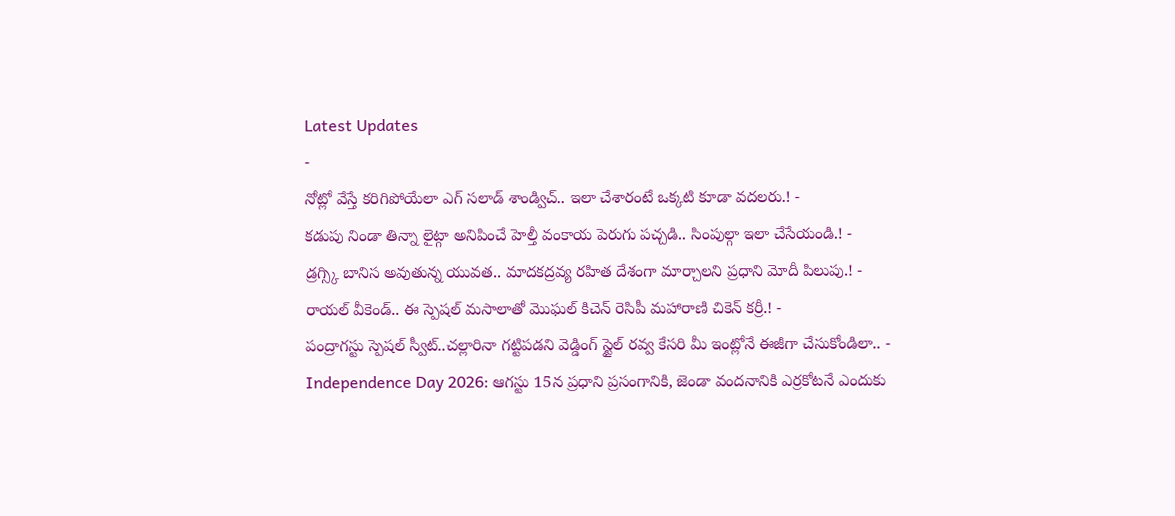Latest Updates
-
నోట్లో వేస్తే కరిగిపోయేలా ఎగ్ సలాడ్ శాండ్విచ్.. ఇలా చేశారంటే ఒక్కటి కూడా వదలరు.! -
కడుపు నిండా తిన్నా లైట్గా అనిపించే హెల్తీ వంకాయ పెరుగు పచ్చడి.. సింపుల్గా ఇలా చేసేయండి.! -
డ్రగ్స్కి బానిస అవుతున్న యువత.. మాదకద్రవ్య రహిత దేశంగా మార్చాలని ప్రధాని మోదీ పిలుపు.! -
రాయల్ వీకెండ్.. ఈ స్పెషల్ మసాలాతో మొఘల్ కిచెన్ రెసిపీ మహారాణి చికెన్ కర్రీ.! -
పంద్రాగస్టు స్పెషల్ స్వీట్..చల్లారినా గట్టిపడని వెడ్డింగ్ స్టైల్ రవ్వ కేసరి మీ ఇంట్లోనే ఈజీగా చేసుకోండిలా.. -
Independence Day 2026: ఆగస్టు 15న ప్రధాని ప్రసంగానికి, జెండా వందనానికి ఎర్రకోటనే ఎందుకు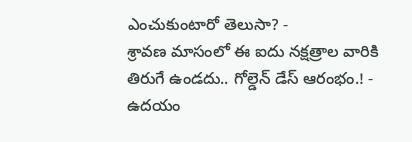ఎంచుకుంటారో తెలుసా? -
శ్రావణ మాసంలో ఈ ఐదు నక్షత్రాల వారికి తిరుగే ఉండదు.. గోల్డెన్ డేస్ ఆరంభం.! -
ఉదయం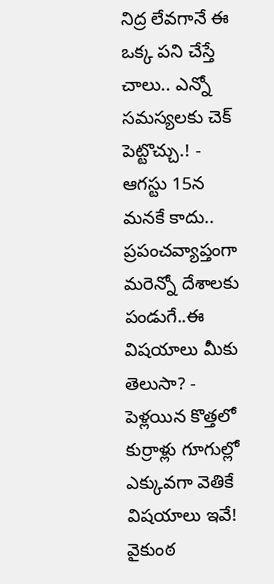నిద్ర లేవగానే ఈ ఒక్క పని చేస్తే చాలు.. ఎన్నో సమస్యలకు చెక్ పెట్టొచ్చు.! -
ఆగస్టు 15న మనకే కాదు.. ప్రపంచవ్యాప్తంగా మరెన్నో దేశాలకు పండుగే..ఈ విషయాలు మీకు తెలుసా? -
పెళ్లయిన కొత్తలో కుర్రాళ్లు గూగుల్లో ఎక్కువగా వెతికే విషయాలు ఇవే!
వైకుంఠ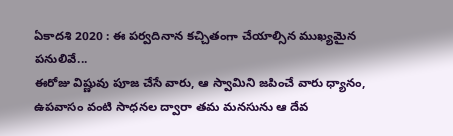ఏకాదశి 2020 : ఈ పర్వదినాన కచ్చితంగా చేయాల్సిన ముఖ్యమైన పనులివే...
ఈరోజు విష్ణువు పూజ చేసే వారు, ఆ స్వామిని జపించే వారు ధ్యానం, ఉపవాసం వంటి సాధనల ద్వారా తమ మనసును ఆ దేవ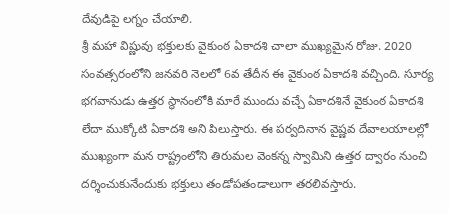దేవుడిపై లగ్నం చేయాలి.
శ్రీ మహా విష్ణువు భక్తులకు వైకుంఠ ఏకాదశి చాలా ముఖ్యమైన రోజు. 2020 సంవత్సరంలోని జనవరి నెలలో 6వ తేదీన ఈ వైకుంఠ ఏకాదశి వచ్చింది. సూర్య భగవానుడు ఉత్తర స్థానంలోకి మారే ముందు వచ్చే ఏకాదశినే వైకుంఠ ఏకాదశి లేదా ముక్కోటి ఏకాదశి అని పిలుస్తారు. ఈ పర్వదినాన వైష్ణవ దేవాలయాలల్లో ముఖ్యంగా మన రాష్ట్రంలోని తిరుమల వెంకన్న స్వామిని ఉత్తర ద్వారం నుంచి దర్శించుకునేందుకు భక్తులు తండోపతండాలుగా తరలివస్తారు.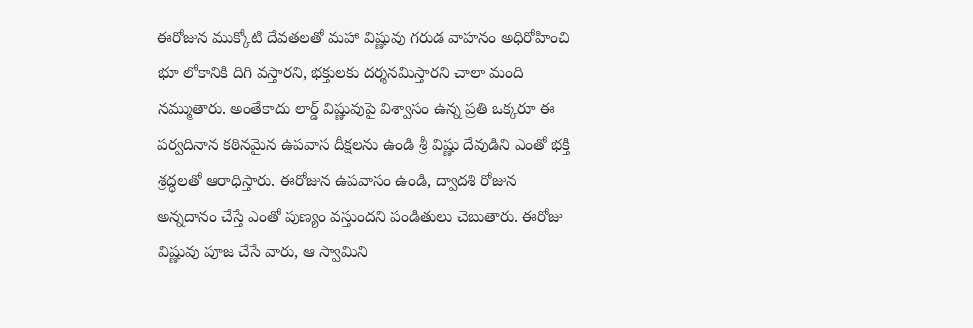ఈరోజున ముక్కోటి దేవతలతో మహా విష్ణువు గరుడ వాహనం అధిరోహించి భూ లోకానికి దిగి వస్తారని, భక్తులకు దర్శనమిస్తారని చాలా మంది నమ్ముతారు. అంతేకాదు లార్డ్ విష్ణువుపై విశ్వాసం ఉన్న ప్రతి ఒక్కరూ ఈ పర్వదినాన కఠినమైన ఉపవాస దీక్షలను ఉండి శ్రీ విష్ణు దేవుడిని ఎంతో భక్తి శ్రద్ధలతో ఆరాధిస్తారు. ఈరోజున ఉపవాసం ఉండి, ద్వాదశి రోజున అన్నదానం చేస్తే ఎంతో పుణ్యం వస్తుందని పండితులు చెబుతారు. ఈరోజు విష్ణువు పూజ చేసే వారు, ఆ స్వామిని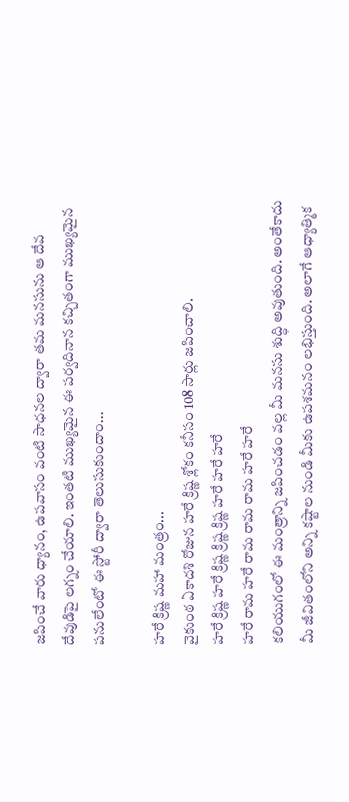జపించే వారు ధ్యానం, ఉపవాసం వంటి సాధనల ద్వారా తమ మనసును ఆ దేవ దేవుడిపై లగ్నం చేయాలి. ఇంతటి ముఖ్యమైన ఈ పర్వదినాన కచ్చితంగా ముఖ్యమైన పనులేంటో ఈ స్టోరీ ద్వారా తెలుసుకుందాం...

హరే క్రిష్ణ మహా మంత్రం...
వైకుంఠ ఏకాదశి రోజున హరే క్రిష్ణ శ్లోకం కనీసం 108 సార్లు జపించాలి.
హరే క్రిష్ణ హరే క్రిష్ణ క్రిష్ణ క్రిష్ణ హరే హరే హరే
హరే రామ హరే రామ రామ రామ హరే హరే
కలియుగంలో ఈ మంత్రాన్ని జపించడం వల్ల మీ మనసు శుద్ధి అవుతుంది. అంతేకాదు మీ జీవితంలోని అన్ని కష్టాల నుండి మీకు ఉపశమనం లభిస్తుంది. అలాగే ఆధ్యాత్మిక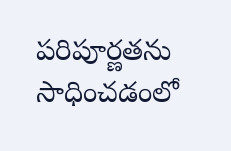పరిపూర్ణతను సాధించడంలో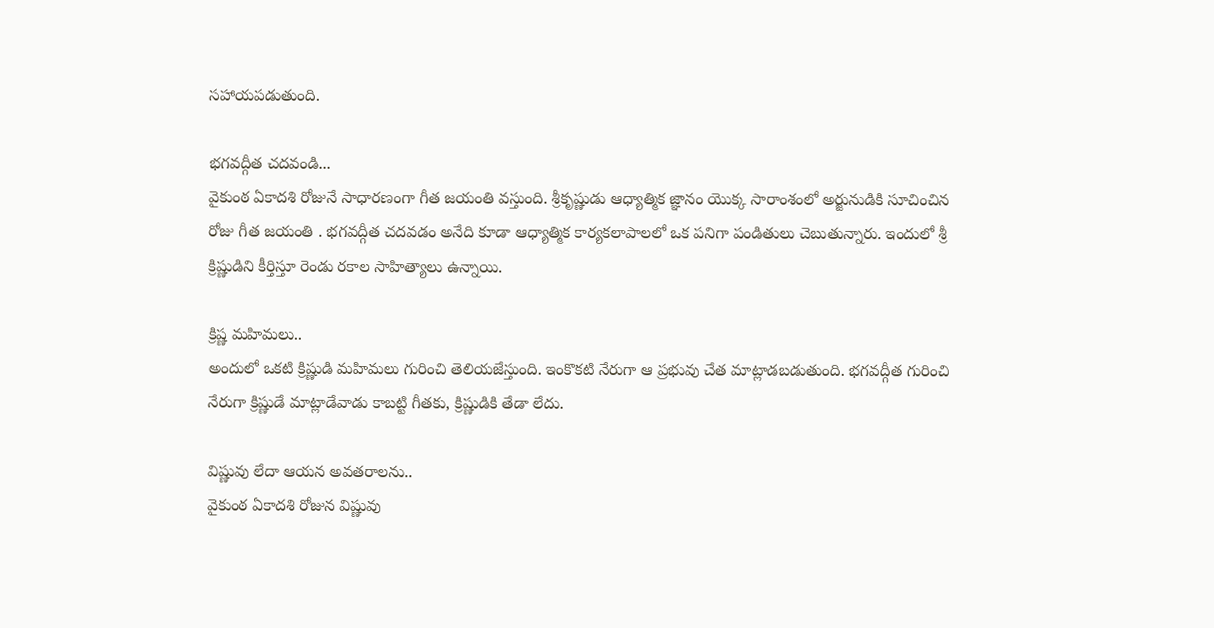సహాయపడుతుంది.

భగవద్గీత చదవండి...
వైకుంఠ ఏకాదశి రోజునే సాధారణంగా గీత జయంతి వస్తుంది. శ్రీకృష్ణుడు ఆధ్యాత్మిక జ్ఞానం యొక్క సారాంశంలో అర్జునుడికి సూచించిన రోజు గీత జయంతి . భగవద్గీత చదవడం అనేది కూడా ఆధ్యాత్మిక కార్యకలాపాలలో ఒక పనిగా పండితులు చెబుతున్నారు. ఇందులో శ్రీ క్రిష్ణుడిని కీర్తిస్తూ రెండు రకాల సాహిత్యాలు ఉన్నాయి.

క్రిష్ణ మహిమలు..
అందులో ఒకటి క్రిష్ణుడి మహిమలు గురించి తెలియజేస్తుంది. ఇంకొకటి నేరుగా ఆ ప్రభువు చేత మాట్లాడబడుతుంది. భగవద్గీత గురించి నేరుగా క్రిష్ణుడే మాట్లాడేవాడు కాబట్టి గీతకు, క్రిష్ణుడికి తేడా లేదు.

విష్ణువు లేదా ఆయన అవతరాలను..
వైకుంఠ ఏకాదశి రోజున విష్ణువు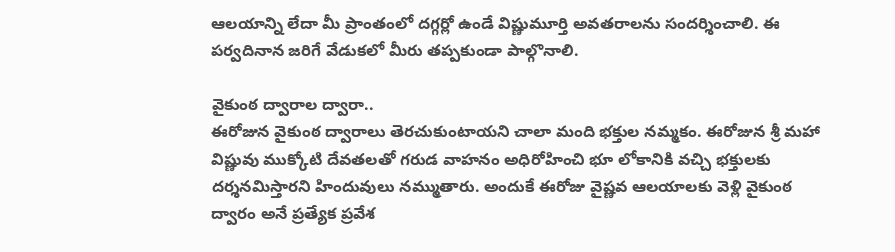ఆలయాన్ని లేదా మీ ప్రాంతంలో దగ్గర్లో ఉండే విష్ణుమూర్తి అవతరాలను సందర్శించాలి. ఈ పర్వదినాన జరిగే వేడుకలో మీరు తప్పకుండా పాల్గొనాలి.

వైకుంఠ ద్వారాల ద్వారా..
ఈరోజున వైకుంఠ ద్వారాలు తెరచుకుంటాయని చాలా మంది భక్తుల నమ్మకం. ఈరోజున శ్రీ మహా విష్ణువు ముక్కోటి దేవతలతో గరుడ వాహనం అధిరోహించి భూ లోకానికి వచ్చి భక్తులకు దర్శనమిస్తారని హిందువులు నమ్ముతారు. అందుకే ఈరోజు వైష్ణవ ఆలయాలకు వెళ్లి వైకుంఠ ద్వారం అనే ప్రత్యేక ప్రవేశ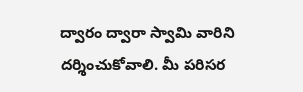ద్వారం ద్వారా స్వామి వారిని దర్శించుకోవాలి. మీ పరిసర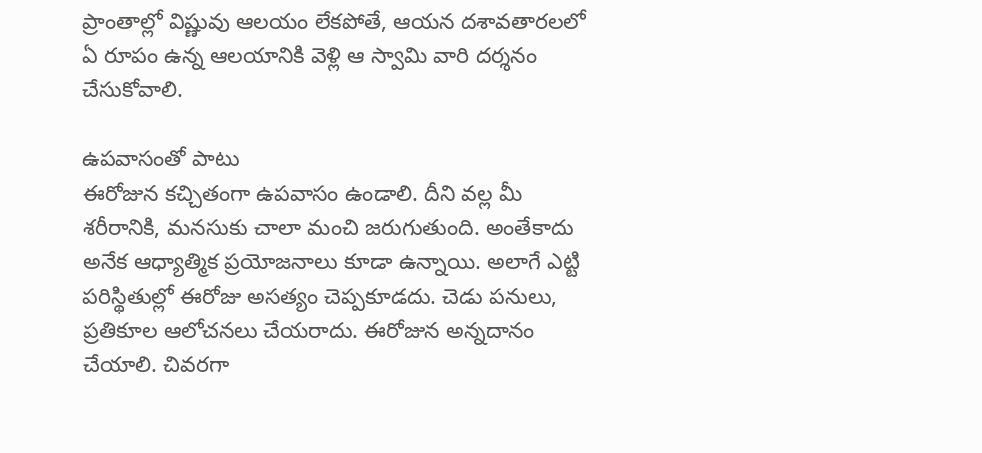ప్రాంతాల్లో విష్ణువు ఆలయం లేకపోతే, ఆయన దశావతారలలో ఏ రూపం ఉన్న ఆలయానికి వెళ్లి ఆ స్వామి వారి దర్శనం చేసుకోవాలి.

ఉపవాసంతో పాటు
ఈరోజున కచ్చితంగా ఉపవాసం ఉండాలి. దీని వల్ల మీ శరీరానికి, మనసుకు చాలా మంచి జరుగుతుంది. అంతేకాదు అనేక ఆధ్యాత్మిక ప్రయోజనాలు కూడా ఉన్నాయి. అలాగే ఎట్టి పరిస్థితుల్లో ఈరోజు అసత్యం చెప్పకూడదు. చెడు పనులు, ప్రతికూల ఆలోచనలు చేయరాదు. ఈరోజున అన్నదానం చేయాలి. చివరగా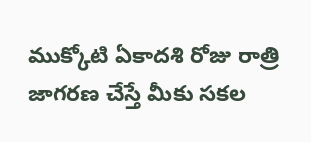ముక్కోటి ఏకాదశి రోజు రాత్రి జాగరణ చేస్తే మీకు సకల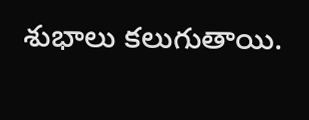శుభాలు కలుగుతాయి.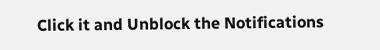Click it and Unblock the Notifications